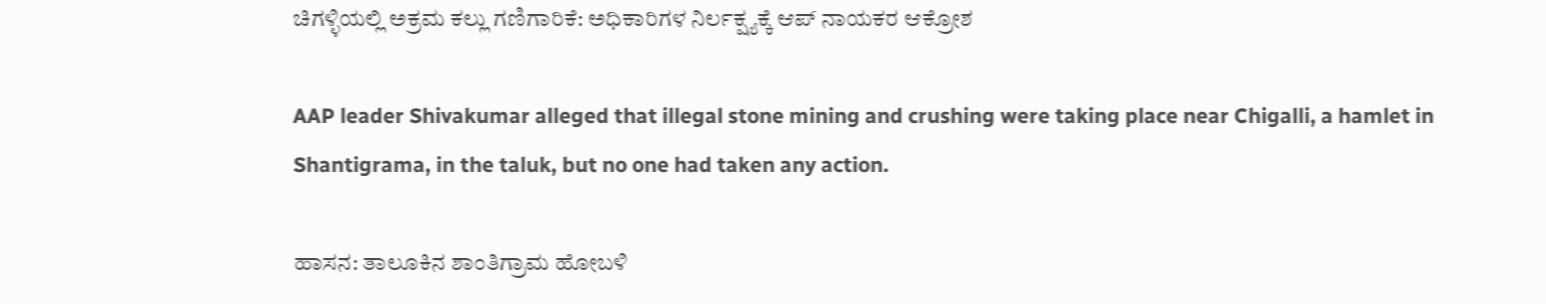ಚಿಗಳ್ಳಿಯಲ್ಲಿ ಅಕ್ರಮ ಕಲ್ಲು ಗಣಿಗಾರಿಕೆ: ಅಧಿಕಾರಿಗಳ ನಿರ್ಲಕ್ಷ್ಯಕ್ಕೆ ಆಪ್ ನಾಯಕರ ಆಕ್ರೋಶ

AAP leader Shivakumar alleged that illegal stone mining and crushing were taking place near Chigalli, a hamlet in Shantigrama, in the taluk, but no one had taken any action.

ಹಾಸನ: ತಾಲೂಕಿನ ಶಾಂತಿಗ್ರಾಮ ಹೋಬಳಿ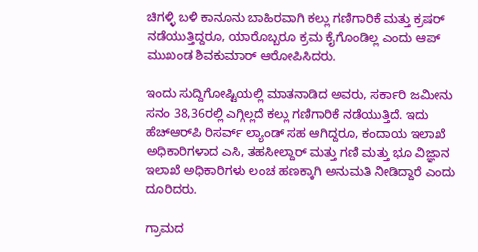ಚಿಗಳ್ಳಿ ಬಳಿ ಕಾನೂನು ಬಾಹಿರವಾಗಿ ಕಲ್ಲು ಗಣಿಗಾರಿಕೆ ಮತ್ತು ಕ್ರಷರ್ ನಡೆಯುತ್ತಿದ್ದರೂ, ಯಾರೊಬ್ಬರೂ ಕ್ರಮ ಕೈಗೊಂಡಿಲ್ಲ ಎಂದು ಆಪ್ ಮುಖಂಡ ಶಿವಕುಮಾರ್ ಆರೋಪಿಸಿದರು.

ಇಂದು ಸುದ್ದಿಗೋಷ್ಟಿಯಲ್ಲಿ ಮಾತನಾಡಿದ ಅವರು, ಸರ್ಕಾರಿ ಜಮೀನು ಸನಂ 38,36ರಲ್ಲಿ ಎಗ್ಗಿಲ್ಲದೆ ಕಲ್ಲು ಗಣಿಗಾರಿಕೆ ನಡೆಯುತ್ತಿದೆ. ಇದು ಹೆಚ್‌ಆರ್‌ಪಿ ರಿಸರ್ವ್ ಲ್ಯಾಂಡ್ ಸಹ ಆಗಿದ್ದರೂ, ಕಂದಾಯ ಇಲಾಖೆ ಅಧಿಕಾರಿಗಳಾದ ಎಸಿ, ತಹಸೀಲ್ದಾರ್ ಮತ್ತು ಗಣಿ ಮತ್ತು ಭೂ ವಿಜ್ಞಾನ ಇಲಾಖೆ ಅಧಿಕಾರಿಗಳು ಲಂಚ ಹಣಕ್ಕಾಗಿ ಅನುಮತಿ ನೀಡಿದ್ದಾರೆ ಎಂದು ದೂರಿದರು.

ಗ್ರಾಮದ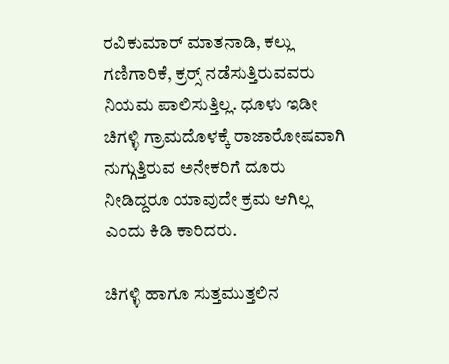ರವಿಕುಮಾರ್ ಮಾತನಾಡಿ, ಕಲ್ಲು ಗಣಿಗಾರಿಕೆ, ಕ್ರರ‍್ಸ್ ನಡೆಸುತ್ತಿರುವವರು ನಿಯಮ ಪಾಲಿಸುತ್ತಿಲ್ಲ. ಧೂಳು ಇಡೀ ಚಿಗಳ್ಳಿ ಗ್ರಾಮದೊಳಕ್ಕೆ ರಾಜಾರೋಷವಾಗಿ ನುಗ್ಗುತ್ತಿರುವ ಅನೇಕರಿಗೆ ದೂರು ನೀಡಿದ್ದರೂ ಯಾವುದೇ ಕ್ರಮ ಆಗಿಲ್ಲ ಎಂದು ಕಿಡಿ ಕಾರಿದರು.

ಚಿಗಳ್ಳಿ ಹಾಗೂ ಸುತ್ತಮುತ್ತಲಿನ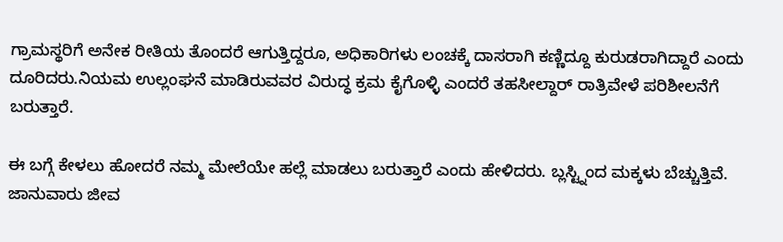ಗ್ರಾಮಸ್ಥರಿಗೆ ಅನೇಕ ರೀತಿಯ ತೊಂದರೆ ಆಗುತ್ತಿದ್ದರೂ, ಅಧಿಕಾರಿಗಳು ಲಂಚಕ್ಕೆ ದಾಸರಾಗಿ ಕಣ್ಣಿದ್ದೂ ಕುರುಡರಾಗಿದ್ದಾರೆ ಎಂದು ದೂರಿದರು.ನಿಯಮ ಉಲ್ಲಂಘನೆ ಮಾಡಿರುವವರ ವಿರುದ್ಧ ಕ್ರಮ ಕೈಗೊಳ್ಳಿ ಎಂದರೆ ತಹಸೀಲ್ದಾರ್ ರಾತ್ರಿವೇಳೆ ಪರಿಶೀಲನೆಗೆ ಬರುತ್ತಾರೆ.

ಈ ಬಗ್ಗೆ ಕೇಳಲು ಹೋದರೆ ನಮ್ಮ ಮೇಲೆಯೇ ಹಲ್ಲೆ ಮಾಡಲು ಬರುತ್ತಾರೆ ಎಂದು ಹೇಳಿದರು. ಬ್ಲಸ್ಟ್ನಿಂದ ಮಕ್ಕಳು ಬೆಚ್ಚುತ್ತಿವೆ. ಜಾನುವಾರು ಜೀವ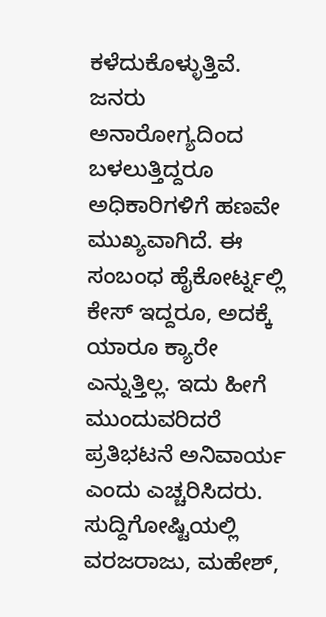ಕಳೆದುಕೊಳ್ಳುತ್ತಿವೆ. ಜನರು ಅನಾರೋಗ್ಯದಿಂದ ಬಳಲುತ್ತಿದ್ದರೂ ಅಧಿಕಾರಿಗಳಿಗೆ ಹಣವೇ ಮುಖ್ಯವಾಗಿದೆ. ಈ ಸಂಬಂಧ ಹೈಕೋರ್ಟ್ನಲ್ಲಿ ಕೇಸ್ ಇದ್ದರೂ, ಅದಕ್ಕೆ ಯಾರೂ ಕ್ಯಾರೇ ಎನ್ನುತ್ತಿಲ್ಲ. ಇದು ಹೀಗೆ ಮುಂದುವರಿದರೆ ಪ್ರತಿಭಟನೆ ಅನಿವಾರ್ಯ ಎಂದು ಎಚ್ಚರಿಸಿದರು. ಸುದ್ದಿಗೋಷ್ಟಿಯಲ್ಲಿ ವರಜರಾಜು, ಮಹೇಶ್,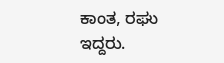ಕಾಂತ, ರಘು ಇದ್ದರು.